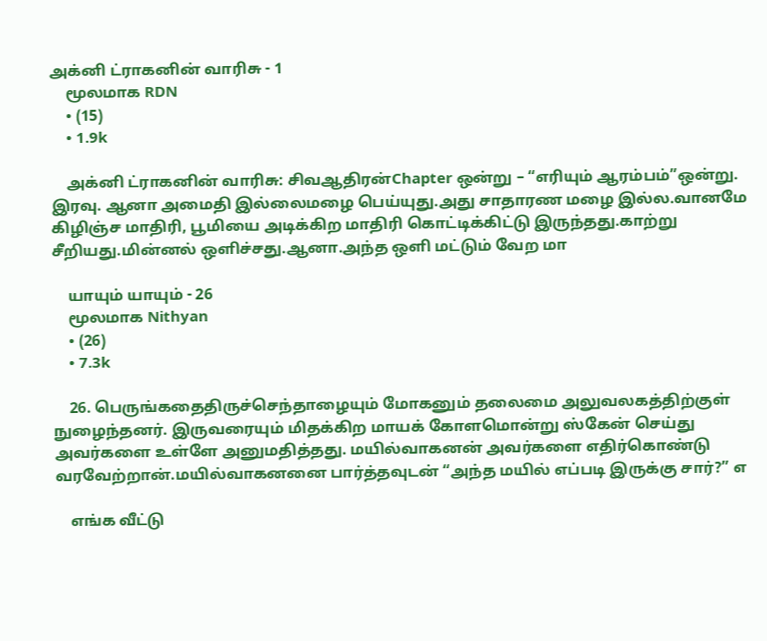அக்னி ட்ராகனின் வாரிசு - 1
    மூலமாக RDN
    • (15)
    • 1.9k

    அக்னி ட்ராகனின் வாரிசு: சிவஆதிரன்Chapter ஒன்று – “எரியும் ஆரம்பம்”ஒன்று. இரவு. ஆனா அமைதி இல்லைமழை பெய்யுது.அது சாதாரண மழை இல்ல.வானமே கிழிஞ்ச மாதிரி, பூமியை அடிக்கிற மாதிரி கொட்டிக்கிட்டு இருந்தது.காற்று சீறியது.மின்னல் ஒளிச்சது.ஆனா.அந்த ஒளி மட்டும் வேற மா

    யாயும் யாயும் - 26
    மூலமாக Nithyan
    • (26)
    • 7.3k

    26. பெருங்கதைதிருச்செந்தாழையும் மோகனும் தலைமை அலுவலகத்திற்குள் நுழைந்தனர். இருவரையும் மிதக்கிற மாயக் கோளமொன்று ஸ்கேன் செய்து அவர்களை உள்ளே அனுமதித்தது. மயில்வாகனன் அவர்களை எதிர்கொண்டு வரவேற்றான்.மயில்வாகனனை பார்த்தவுடன் “அந்த மயில் எப்படி இருக்கு சார்?” எ

    எங்க வீட்டு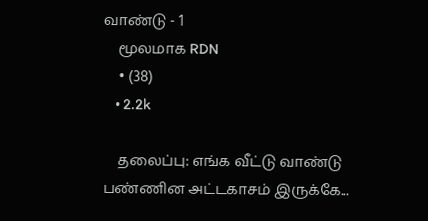வாண்டு - 1
    மூலமாக RDN
    • (38)
    • 2.2k

    தலைப்பு: எங்க வீட்டு வாண்டு பண்ணின அட்டகாசம் இருக்கே...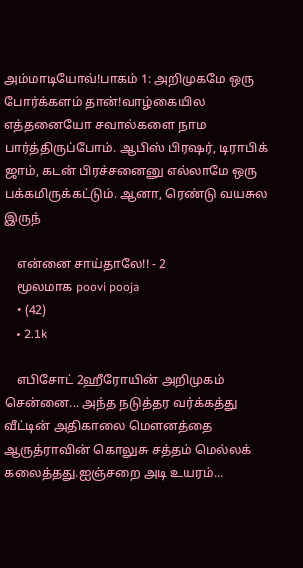அம்மாடியோவ்!பாகம் 1: அறிமுகமே ஒரு போர்க்களம் தான்!வாழ்கையில எத்தனையோ சவால்களை நாம பார்த்திருப்போம். ஆபிஸ் பிரஷர், டிராபிக் ஜாம், கடன் பிரச்சனைனு எல்லாமே ஒரு பக்கமிருக்கட்டும். ஆனா, ரெண்டு வயசுல இருந்

    என்னை சாய்தாலே!! - 2
    மூலமாக poovi pooja
    • (42)
    • 2.1k

    எபிசோட் 2ஹீரோயின் அறிமுகம் சென்னை... அந்த நடுத்தர வர்க்கத்து வீட்டின் அதிகாலை மௌனத்தை ஆருத்ராவின் கொலுசு சத்தம் மெல்லக் கலைத்தது.ஐஞ்சறை அடி உயரம்...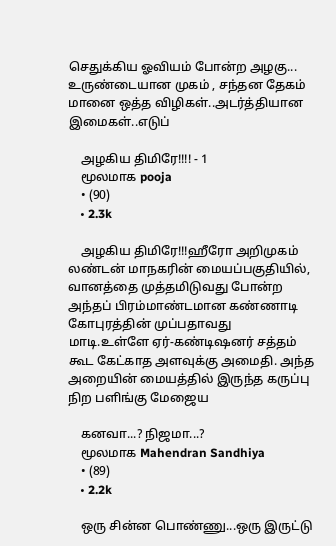செதுக்கிய ஓவியம் போன்ற அழகு... உருண்டையான முகம் , சந்தன தேகம் மானை ஒத்த விழிகள்..அடர்த்தியான இமைகள்..எடுப்

    அழகிய திமிரே!!!! - 1
    மூலமாக pooja
    • (90)
    • 2.3k

    அழகிய திமிரே!!!ஹீரோ அறிமுகம் லண்டன் மாநகரின் மையப்பகுதியில், வானத்தை முத்தமிடுவது போன்ற அந்தப் பிரம்மாண்டமான கண்ணாடி கோபுரத்தின் முப்பதாவது மாடி.உள்ளே ஏர்-கண்டிஷனர் சத்தம் கூட கேட்காத அளவுக்கு அமைதி. அந்த அறையின் மையத்தில் இருந்த கருப்பு நிற பளிங்கு மேஜைய

    கனவா...? நிஜமா...?
    மூலமாக Mahendran Sandhiya
    • (89)
    • 2.2k

    ஒரு சின்ன பொண்ணு...ஒரு இருட்டு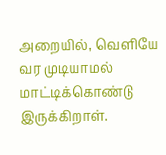அறையில், வெளியே வர முடியாமல் மாட்டிக்கொண்டு இருக்கிறாள்.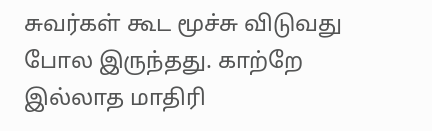சுவர்கள் கூட மூச்சு விடுவது போல இருந்தது. காற்றே இல்லாத மாதிரி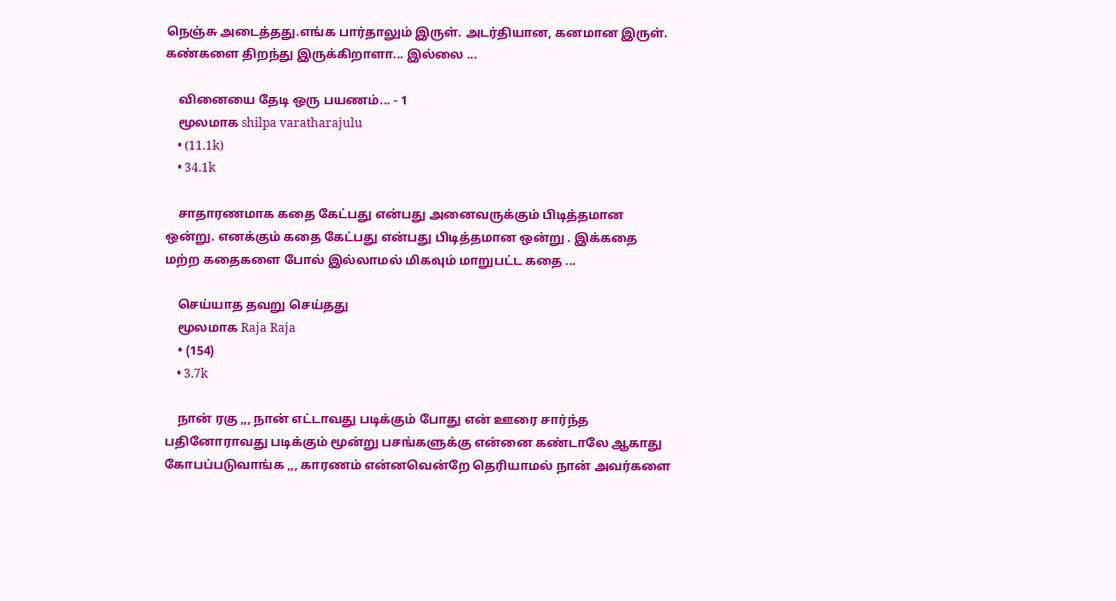நெஞ்சு அடைத்தது.எங்க பார்தாலும் இருள். அடர்தியான, கனமான இருள்.  கண்களை திறந்து இருக்கிறாளா... இல்லை ...

    வினையை தேடி ஒரு பயணம்... - 1
    மூலமாக shilpa varatharajulu
    • (11.1k)
    • 34.1k

    சாதாரணமாக கதை கேட்பது என்பது அனைவருக்கும் பிடித்தமான ஒன்று. எனக்கும் கதை கேட்பது என்பது பிடித்தமான ஒன்று . இக்கதை மற்ற கதைகளை போல் இல்லாமல் மிகவும் மாறுபட்ட கதை ...

    செய்யாத தவறு செய்தது
    மூலமாக Raja Raja
    • (154)
    • 3.7k

    நான் ரகு ,,, நான் எட்டாவது படிக்கும் போது என் ஊரை சார்ந்த பதினோராவது படிக்கும் மூன்று பசங்களுக்கு என்னை கண்டாலே ஆகாது கோபப்படுவாங்க ,,, காரணம் என்னவென்றே தெரியாமல் நான் அவர்களை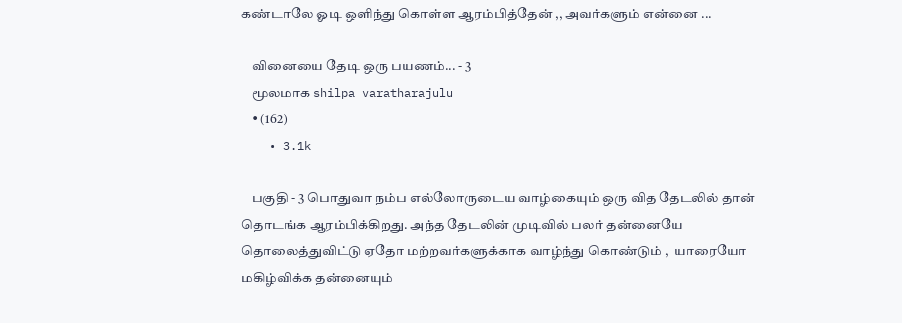கண்டாலே ஓடி ஒளிந்து கொள்ள ஆரம்பித்தேன் ,, அவர்களும் என்னை ...

    வினையை தேடி ஒரு பயணம்... - 3
    மூலமாக shilpa varatharajulu
    • (162)
    • 3.1k

    பகுதி - 3 பொதுவா நம்ப எல்லோருடைய வாழ்கையும் ஒரு வித தேடலில் தான் தொடங்க ஆரம்பிக்கிறது. அந்த தேடலின் முடிவில் பலர் தன்னையே தொலைத்துவிட்டு ஏதோ மற்றவர்களுக்காக வாழ்ந்து கொண்டும் ,  யாரையோ மகிழ்விக்க தன்னையும்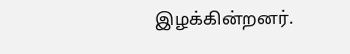இழக்கின்றனர்.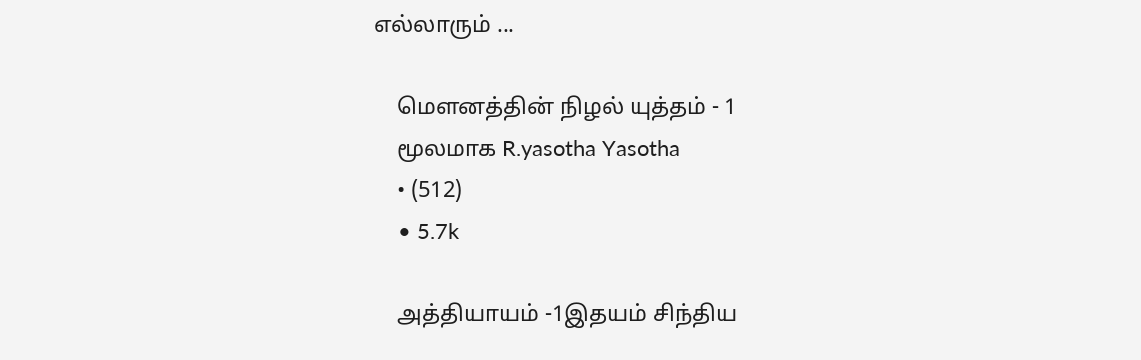எல்லாரும் ...

    மௌனத்தின் நிழல் யுத்தம் - 1
    மூலமாக R.yasotha Yasotha
    • (512)
    • 5.7k

    அத்தியாயம் -1இதயம் சிந்திய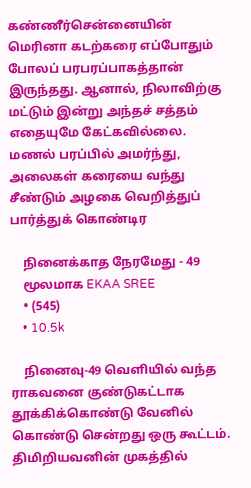கண்ணீர்சென்னையின் மெரினா கடற்கரை எப்போதும் போலப் பரபரப்பாகத்தான் இருந்தது. ஆனால், நிலாவிற்கு மட்டும் இன்று அந்தச் சத்தம் எதையுமே கேட்கவில்லை. மணல் பரப்பில் அமர்ந்து, அலைகள் கரையை வந்து சீண்டும் அழகை வெறித்துப் பார்த்துக் கொண்டிர

    நினைக்காத நேரமேது - 49
    மூலமாக EKAA SREE
    • (545)
    • 10.5k

    நினைவு-49 வெளியில் வந்த ராகவனை குண்டுகட்டாக தூக்கிக்கொண்டு வேனில் கொண்டு சென்றது ஒரு கூட்டம். திமிறியவனின் முகத்தில்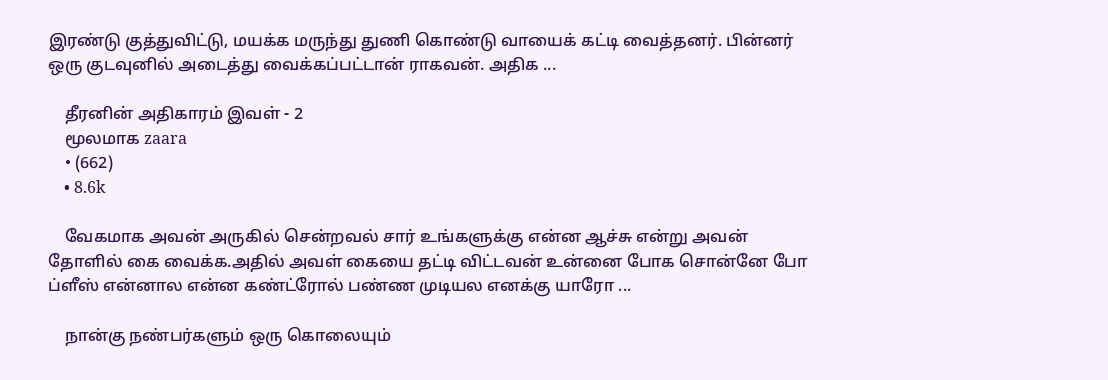இரண்டு குத்துவிட்டு, மயக்க மருந்து துணி கொண்டு வாயைக் கட்டி வைத்தனர். பின்னர் ஒரு குடவுனில் அடைத்து வைக்கப்பட்டான் ராகவன். அதிக ...

    தீரனின் அதிகாரம் இவள் - 2
    மூலமாக zaara
    • (662)
    • 8.6k

    வேகமாக அவன் அருகில் சென்றவல் சார் உங்களுக்கு என்ன ஆச்சு என்று அவன் தோளில் கை வைக்க.அதில் அவள் கையை தட்டி விட்டவன் உன்னை போக சொன்னே போ ப்ளீஸ் என்னால என்ன கண்ட்ரோல் பண்ண முடியல எனக்கு யாரோ ...

    நான்கு நண்பர்களும் ஒரு கொலையும்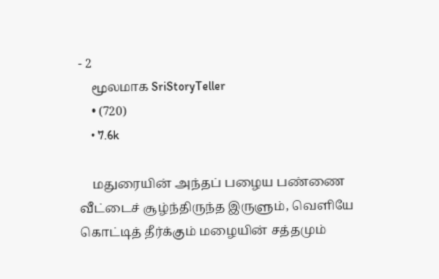- 2
    மூலமாக SriStoryTeller
    • (720)
    • 7.6k

    மதுரையின் அந்தப் பழைய பண்ணை வீட்டைச் சூழ்ந்திருந்த இருளும், வெளியே கொட்டித் தீர்க்கும் மழையின் சத்தமும்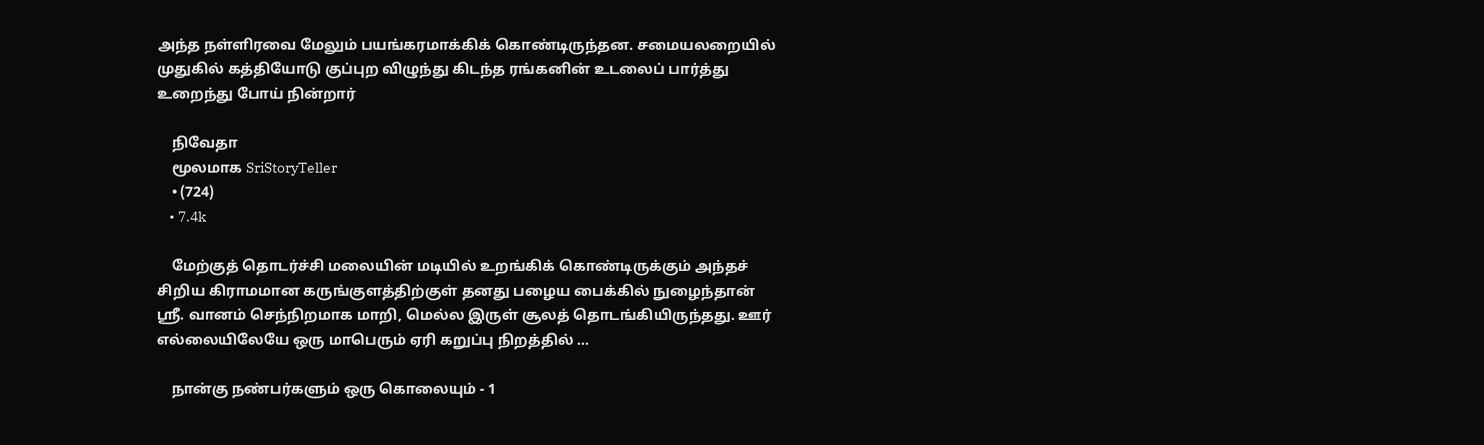அந்த நள்ளிரவை மேலும் பயங்கரமாக்கிக் கொண்டிருந்தன. சமையலறையில் முதுகில் கத்தியோடு குப்புற விழுந்து கிடந்த ரங்கனின் உடலைப் பார்த்து உறைந்து போய் நின்றார்

    நிவேதா
    மூலமாக SriStoryTeller
    • (724)
    • 7.4k

    மேற்குத் தொடர்ச்சி மலையின் மடியில் உறங்கிக் கொண்டிருக்கும் அந்தச் சிறிய கிராமமான கருங்குளத்திற்குள் தனது பழைய பைக்கில் நுழைந்தான் ஸ்ரீ. வானம் செந்நிறமாக மாறி, மெல்ல இருள் சூலத் தொடங்கியிருந்தது. ஊர் எல்லையிலேயே ஒரு மாபெரும் ஏரி கறுப்பு நிறத்தில் ...

    நான்கு நண்பர்களும் ஒரு கொலையும் - 1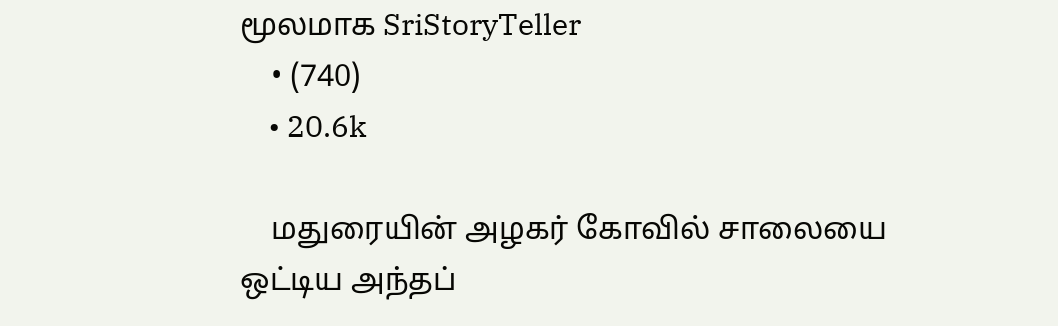மூலமாக SriStoryTeller
    • (740)
    • 20.6k

    மதுரையின் அழகர் கோவில் சாலையை ஒட்டிய அந்தப்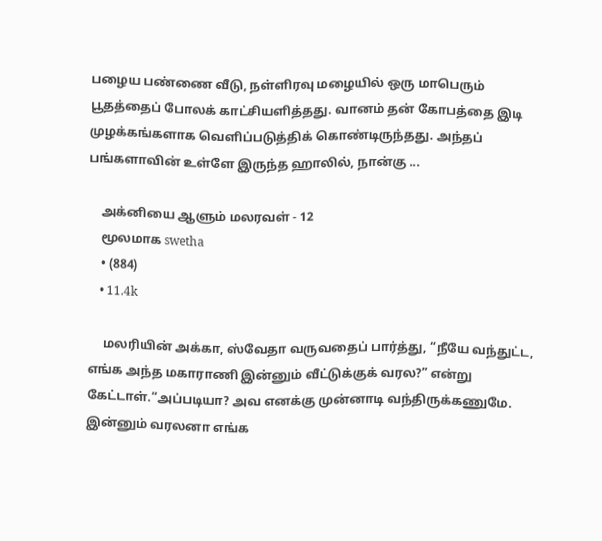பழைய பண்ணை வீடு, நள்ளிரவு மழையில் ஒரு மாபெரும் பூதத்தைப் போலக் காட்சியளித்தது. வானம் தன் கோபத்தை இடி முழக்கங்களாக வெளிப்படுத்திக் கொண்டிருந்தது. அந்தப் பங்களாவின் உள்ளே இருந்த ஹாலில், நான்கு ...

    அக்னியை ஆளும் மலரவள் - 12
    மூலமாக swetha
    • (884)
    • 11.4k

     மலரியின் அக்கா, ஸ்வேதா வருவதைப் பார்த்து, “நீயே வந்துட்ட, எங்க அந்த மகாராணி இன்னும் வீட்டுக்குக் வரல?” என்று கேட்டாள்.“அப்படியா? அவ எனக்கு முன்னாடி வந்திருக்கணுமே. இன்னும் வரலனா எங்க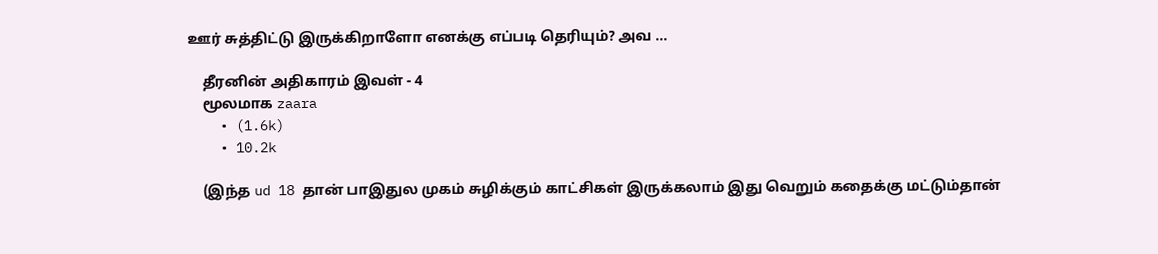ஊர் சுத்திட்டு இருக்கிறாளோ எனக்கு எப்படி தெரியும்? அவ ...

    தீரனின் அதிகாரம் இவள் - 4
    மூலமாக zaara
    • (1.6k)
    • 10.2k

    (இந்த ud 18 தான் பாஇதுல முகம் சுழிக்கும் காட்சிகள் இருக்கலாம் இது வெறும் கதைக்கு மட்டும்தான்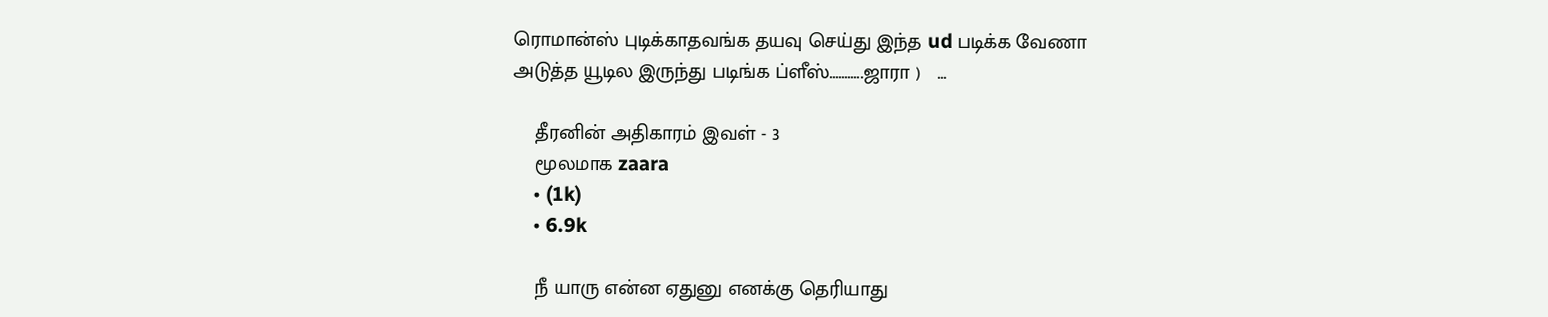ரொமான்ஸ் புடிக்காதவங்க தயவு செய்து இந்த ud படிக்க வேணா அடுத்த யூடில இருந்து படிங்க ப்ளீஸ்...........ஜாரா )   ...

    தீரனின் அதிகாரம் இவள் - 3
    மூலமாக zaara
    • (1k)
    • 6.9k

    நீ யாரு என்ன ஏதுனு எனக்கு தெரியாது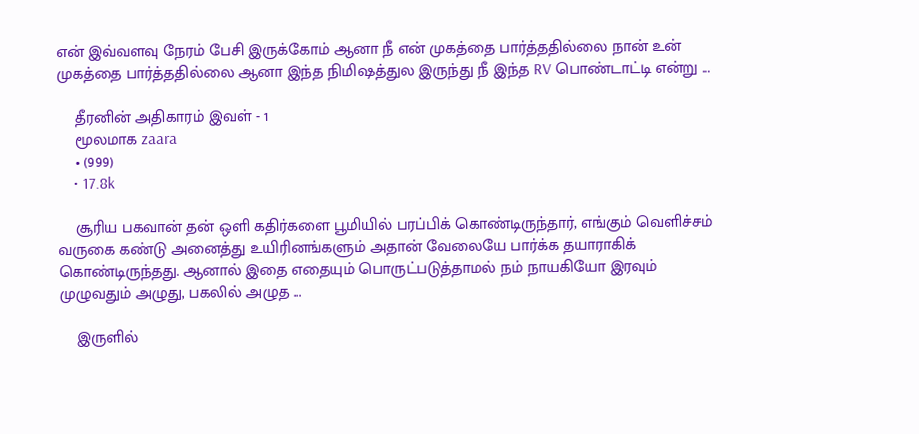என் இவ்வளவு நேரம் பேசி இருக்கோம் ஆனா நீ என் முகத்தை பார்த்ததில்லை நான் உன் முகத்தை பார்த்ததில்லை ஆனா இந்த நிமிஷத்துல இருந்து நீ இந்த RV பொண்டாட்டி என்று ...

    தீரனின் அதிகாரம் இவள் - 1
    மூலமாக zaara
    • (999)
    • 17.8k

    சூரிய பகவான் தன் ஒளி கதிர்களை பூமியில் பரப்பிக் கொண்டிருந்தார், எங்கும் வெளிச்சம் வருகை கண்டு அனைத்து உயிரினங்களும் அதான் வேலையே பார்க்க தயாராகிக் கொண்டிருந்தது. ஆனால் இதை எதையும் பொருட்படுத்தாமல் நம் நாயகியோ இரவும் முழுவதும் அழுது, பகலில் அழுத ...

    இருளில்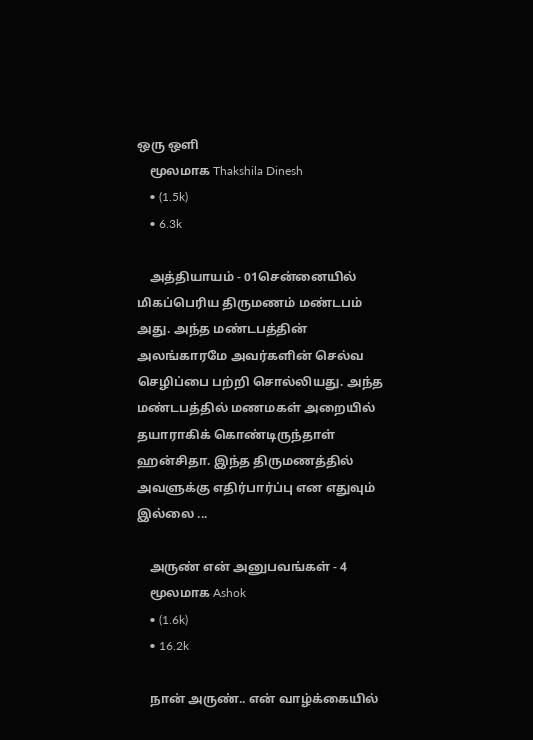ஒரு ஒளி
    மூலமாக Thakshila Dinesh
    • (1.5k)
    • 6.3k

    அத்தியாயம் - 01சென்னையில் மிகப்பெரிய திருமணம் மண்டபம் அது. அந்த மண்டபத்தின் அலங்காரமே அவர்களின் செல்வ செழிப்பை பற்றி சொல்லியது. அந்த மண்டபத்தில் மணமகள் அறையில் தயாராகிக் கொண்டிருந்தாள்  ஹன்சிதா. இந்த திருமணத்தில் அவளுக்கு எதிர்பார்ப்பு என எதுவும் இல்லை ...

    அருண் என் அனுபவங்கள் - 4
    மூலமாக Ashok
    • (1.6k)
    • 16.2k

    நான் அருண்.. என் வாழ்க்கையில்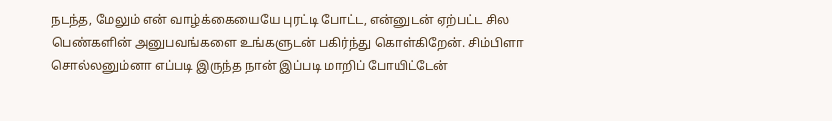நடந்த, மேலும் என் வாழ்க்கையையே புரட்டி போட்ட, என்னுடன் ஏற்பட்ட சில பெண்களின் அனுபவங்களை உங்களுடன் பகிர்ந்து கொள்கிறேன். சிம்பிளா சொல்லனும்னா எப்படி இருந்த நான் இப்படி மாறிப் போயிட்டேன்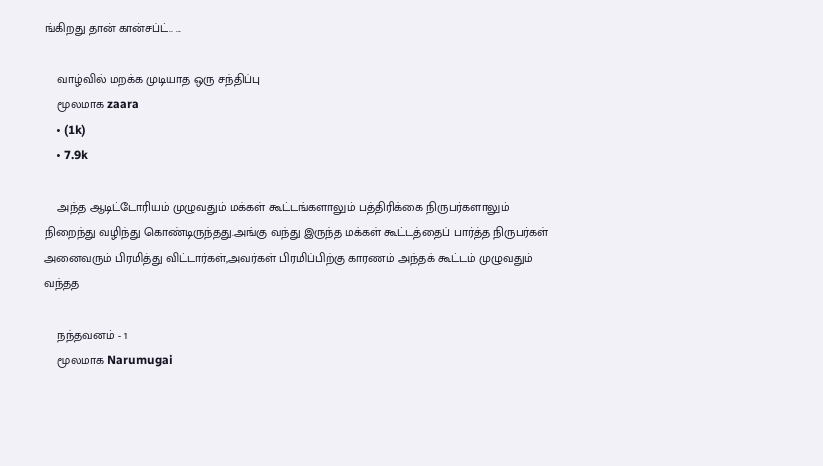ங்கிறது தான் கான்சப்ட்.. ...

    வாழ்வில் மறக்க முடியாத ஒரு சந்திப்பு
    மூலமாக zaara
    • (1k)
    • 7.9k

    அந்த ஆடிட்டோரியம் முழுவதும் மக்கள் கூட்டங்களாலும் பத்திரிக்கை நிருபர்களாலும் நிறைந்து வழிந்து கொண்டிருந்தது.அங்கு வந்து இருந்த மக்கள் கூட்டத்தைப் பார்த்த நிருபர்கள் அனைவரும் பிரமித்து விட்டார்கள்,அவர்கள் பிரமிப்பிற்கு காரணம் அந்தக் கூட்டம் முழுவதும் வந்தத

    நந்தவனம் - 1
    மூலமாக Narumugai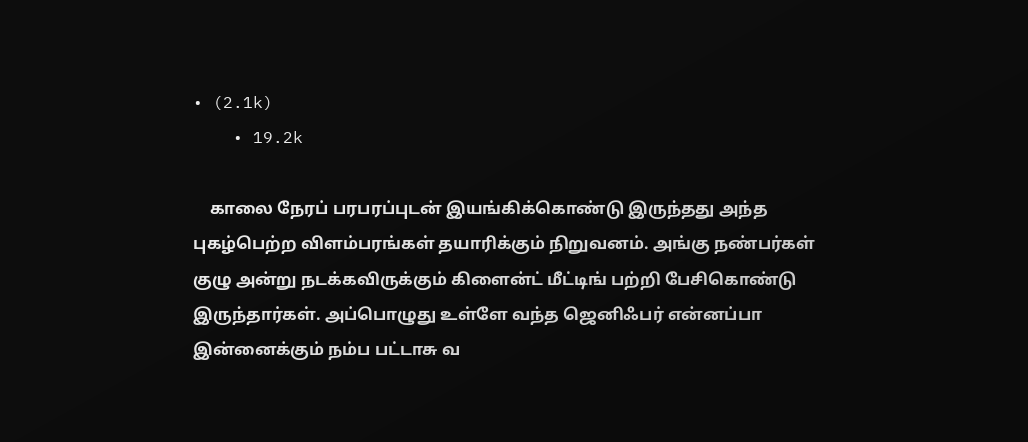• (2.1k)
    • 19.2k

    காலை நேரப் பரபரப்புடன் இயங்கிக்கொண்டு இருந்தது அந்த புகழ்பெற்ற விளம்பரங்கள் தயாரிக்கும் நிறுவனம். அங்கு நண்பர்கள் குழு அன்று நடக்கவிருக்கும் கிளைன்ட் மீட்டிங் பற்றி பேசிகொண்டு இருந்தார்கள். அப்பொழுது உள்ளே வந்த ஜெனிஃபர் என்னப்பா இன்னைக்கும் நம்ப பட்டாசு வ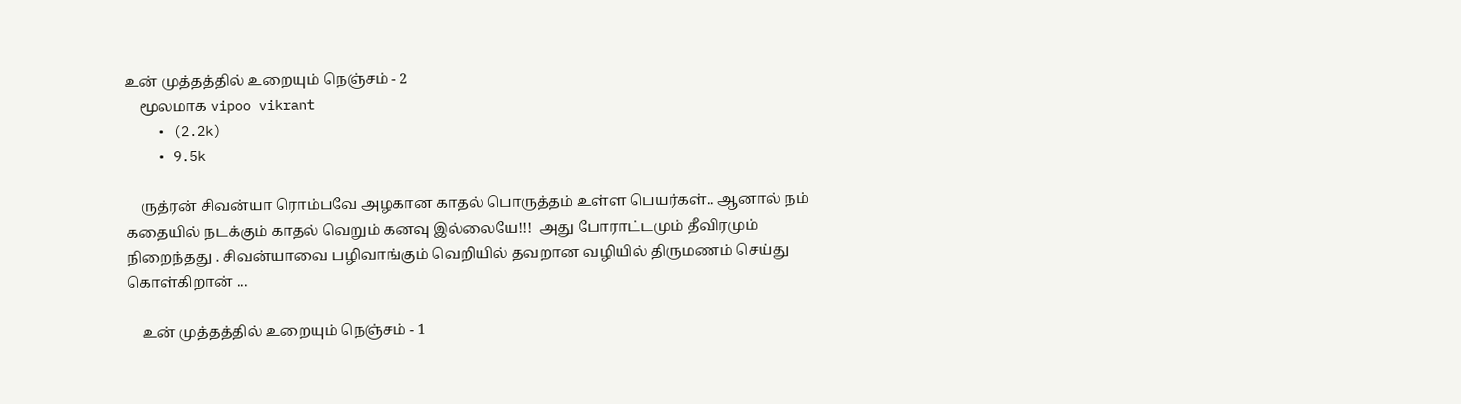உன் முத்தத்தில் உறையும் நெஞ்சம் - 2
    மூலமாக vipoo vikrant
    • (2.2k)
    • 9.5k

    ருத்ரன் சிவன்யா ரொம்பவே அழகான காதல் பொருத்தம் உள்ள பெயர்கள்.. ஆனால் நம் கதையில் நடக்கும் காதல் வெறும் கனவு இல்லையே!!!  அது போராட்டமும் தீவிரமும் நிறைந்தது . சிவன்யாவை பழிவாங்கும் வெறியில் தவறான வழியில் திருமணம் செய்து கொள்கிறான் ...

    உன் முத்தத்தில் உறையும் நெஞ்சம் - 1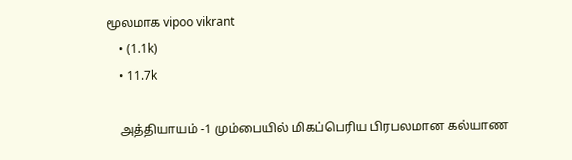மூலமாக vipoo vikrant
    • (1.1k)
    • 11.7k

    அத்தியாயம் -1 மும்பையில் மிகப்பெரிய பிரபலமான கல்யாண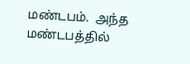மண்டபம்.  அந்த மண்டபத்தில்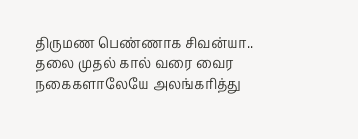திருமண பெண்ணாக சிவன்யா.. தலை முதல் கால் வரை வைர நகைகளாலேயே அலங்கரித்து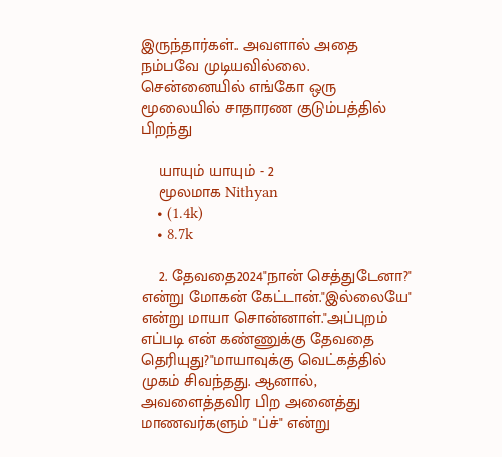இருந்தார்கள்.. அவளால் அதை நம்பவே முடியவில்லை. சென்னையில் எங்கோ ஒரு மூலையில் சாதாரண குடும்பத்தில் பிறந்து

    யாயும் யாயும் - 2
    மூலமாக Nithyan
    • (1.4k)
    • 8.7k

    2. தேவதை2024"நான் செத்துடேனா?" என்று மோகன் கேட்டான்."இல்லையே" என்று மாயா சொன்னாள்."அப்புறம் எப்படி என் கண்ணுக்கு தேவதை தெரியுது?"மாயாவுக்கு வெட்கத்தில் முகம் சிவந்தது. ஆனால், அவளைத்தவிர பிற அனைத்து மாணவர்களும் "ப்ச்" என்று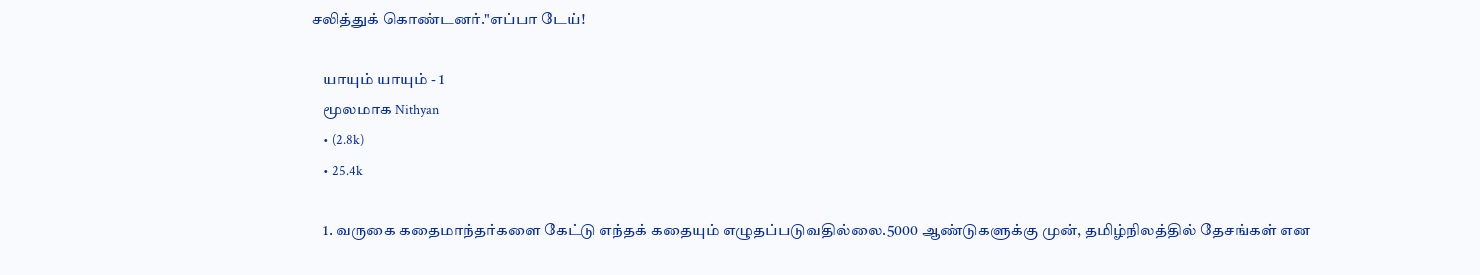சலித்துக் கொண்டனர்."எப்பா டேய்!

    யாயும் யாயும் - 1
    மூலமாக Nithyan
    • (2.8k)
    • 25.4k

    1. வருகை கதைமாந்தர்களை கேட்டு எந்தக் கதையும் எழுதப்படுவதில்லை.5000 ஆண்டுகளுக்கு முன், தமிழ்நிலத்தில் தேசங்கள் என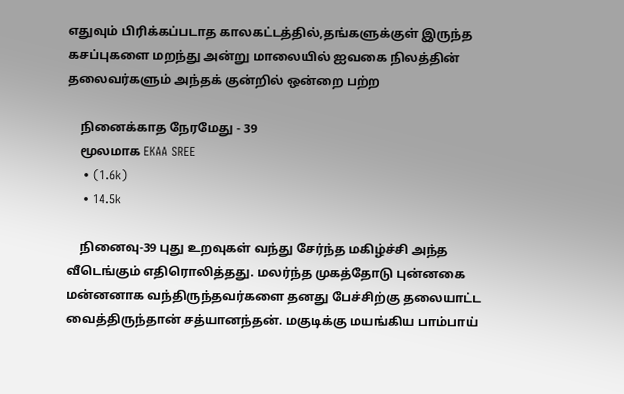எதுவும் பிரிக்கப்படாத காலகட்டத்தில்,தங்களுக்குள் இருந்த கசப்புகளை மறந்து அன்று மாலையில் ஐவகை நிலத்தின் தலைவர்களும் அந்தக் குன்றில் ஒன்றை பற்ற

    நினைக்காத நேரமேது - 39
    மூலமாக EKAA SREE
    • (1.6k)
    • 14.5k

    நினைவு-39 புது உறவுகள் வந்து சேர்ந்த மகிழ்ச்சி அந்த வீடெங்கும் எதிரொலித்தது. மலர்ந்த முகத்தோடு புன்னகை மன்னனாக வந்திருந்தவர்களை தனது பேச்சிற்கு தலையாட்ட வைத்திருந்தான் சத்யானந்தன். மகுடிக்கு மயங்கிய பாம்பாய்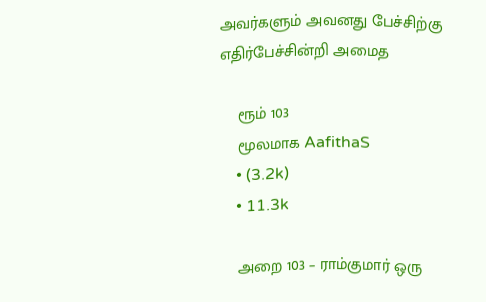அவர்களும் அவனது பேச்சிற்கு எதிர்பேச்சின்றி அமைத

    ரூம் 103
    மூலமாக AafithaS
    • (3.2k)
    • 11.3k

    அறை 103 – ராம்குமார் ஒரு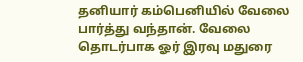தனியார் கம்பெனியில் வேலை பார்த்து வந்தான். வேலை தொடர்பாக ஓர் இரவு மதுரை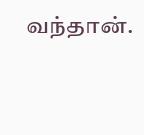வந்தான்.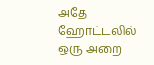அதே ஹோட்டலில் ஒரு அறை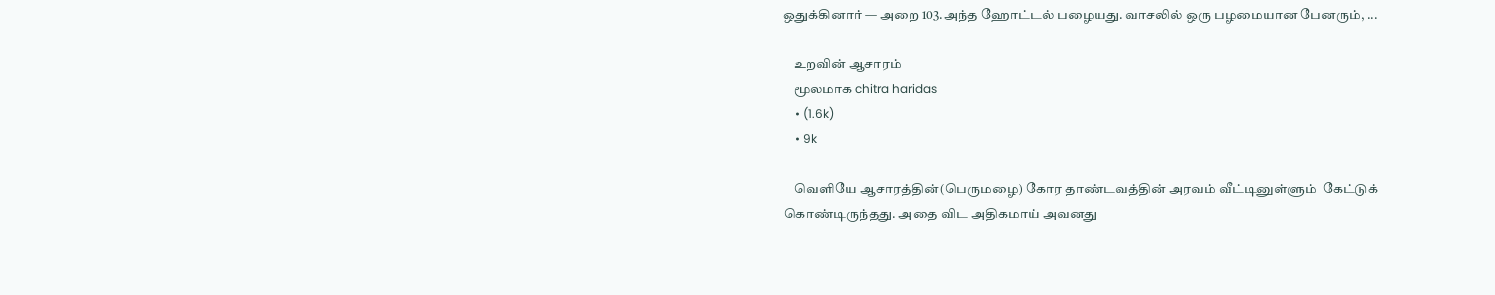ஒதுக்கினார் — அறை 103.அந்த ஹோட்டல் பழையது. வாசலில் ஒரு பழமையான பேனரும், ...

    உறவின் ஆசாரம்
    மூலமாக chitra haridas
    • (1.6k)
    • 9k

    வெளியே ஆசாரத்தின்(பெருமழை) கோர தாண்டவத்தின் அரவம் வீட்டினுள்ளும்  கேட்டுக் கொண்டிருந்தது. அதை விட அதிகமாய் அவனது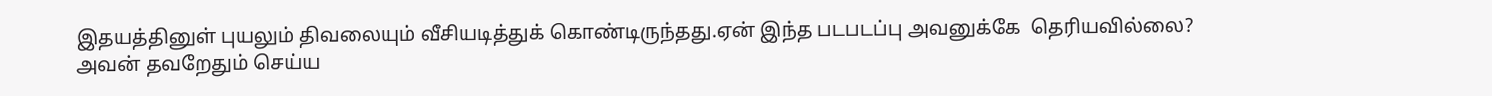இதயத்தினுள் புயலும் திவலையும் வீசியடித்துக் கொண்டிருந்தது.ஏன் இந்த படபடப்பு அவனுக்கே  தெரியவில்லை? அவன் தவறேதும் செய்ய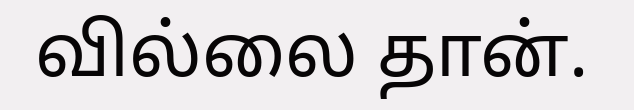வில்லை தான்.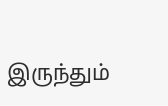இருந்தும்